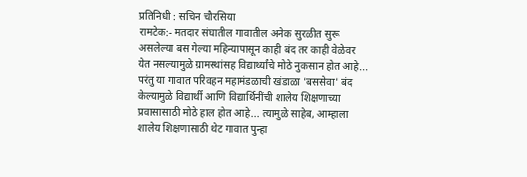प्रतिनिधी : सचिन चौरसिया
रामटेक:- मतदार संघातील गावातील अनेक सुरळीत सुरू असलेल्या बस गेल्या महिन्यापासून काही बंद तर काही वेळेवर येत नसल्यामुळे ग्रामस्थांसह विद्यार्थ्यांचे मोठे नुकसान होत आहे... परंतु या गावात परिवहन महामंडळाची खंडाळा 'बससेवा' बंद केल्यामुळे विद्यार्थी आणि विद्यार्थिनींची शालेय शिक्षणाच्या प्रवासासाठी मोठे हाल होत आहे... त्यामुळे साहेब, आम्हाला शालेय शिक्षणासाठी थेट गावात पुन्हा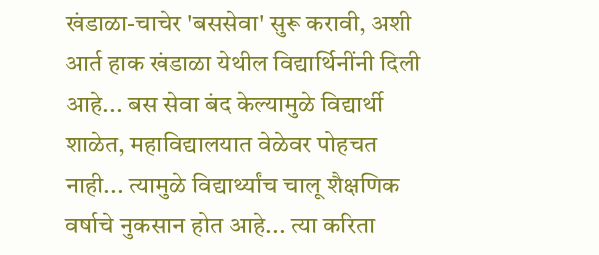खंडाळा-चाचेर 'बससेवा' सुरू करावी, अशी आर्त हाक खंडाळा येथील विद्यार्थिनींनी दिली आहे... बस सेवा बंद केल्यामुळे विद्यार्थी शाळेत, महाविद्यालयात वेळेवर पोहचत नाही... त्यामुळे विद्यार्थ्यांच चालू शैक्षणिक वर्षाचे नुकसान होत आहे... त्या करिता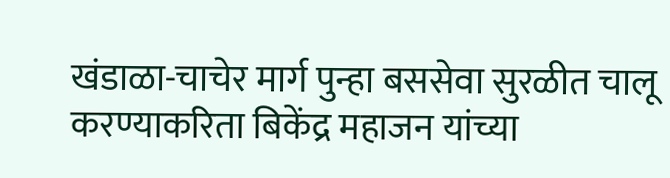खंडाळा-चाचेर मार्ग पुन्हा बससेवा सुरळीत चालू करण्याकरिता बिकेंद्र महाजन यांच्या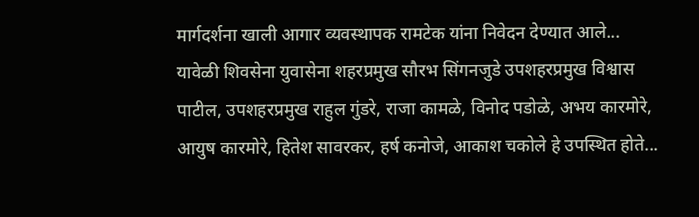मार्गदर्शना खाली आगार व्यवस्थापक रामटेक यांना निवेदन देण्यात आले... यावेळी शिवसेना युवासेना शहरप्रमुख सौरभ सिंगनजुडे उपशहरप्रमुख विश्वास पाटील, उपशहरप्रमुख राहुल गुंडरे, राजा कामळे, विनोद पडोळे, अभय कारमोरे, आयुष कारमोरे, हितेश सावरकर, हर्ष कनोजे, आकाश चकोले हे उपस्थित होते...